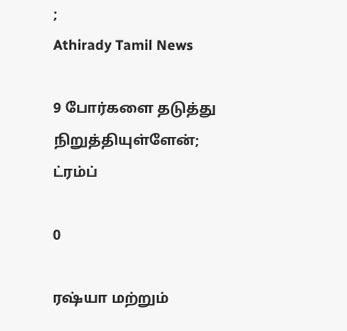;
Athirady Tamil News

9 போர்களை தடுத்து நிறுத்தியுள்ளேன்; ட்ரம்ப்

0

ரஷ்யா மற்றும்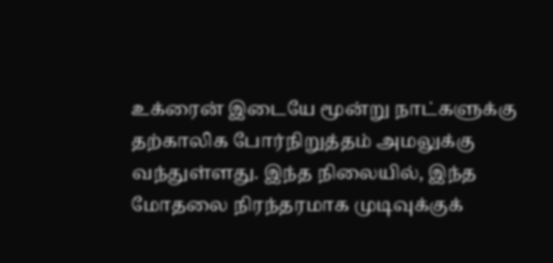உக்ரைன் இடையே மூன்று நாட்களுக்கு தற்காலிக போர்நிறுத்தம் அமலுக்கு வந்துள்ளது. இந்த நிலையில், இந்த மோதலை நிரந்தரமாக முடிவுக்குக்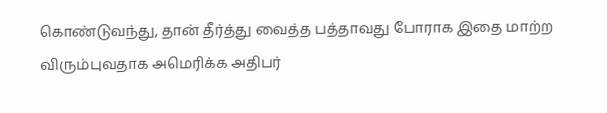கொண்டுவந்து, தான் தீர்த்து வைத்த பத்தாவது போராக இதை மாற்ற விரும்புவதாக அமெரிக்க அதிபர்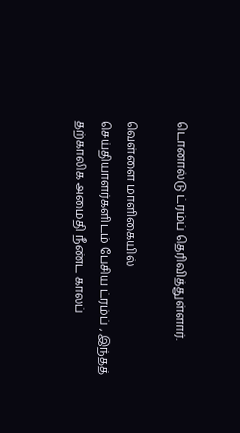டொனால்டு ட்ரம்ப் தெரிவித்துள்ளார்.

வெள்ளை மாளிகையில் செய்தியாளர்களிடம் பேசிய ட்ரம்ப் , இந்தத் தற்காலிக அமைதி நீண்ட காலப்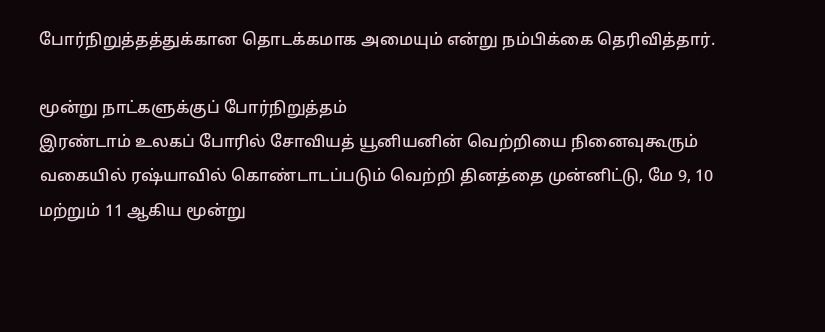போர்நிறுத்தத்துக்கான தொடக்கமாக அமையும் என்று நம்பிக்கை தெரிவித்தார்.

மூன்று நாட்களுக்குப் போர்நிறுத்தம்
இரண்டாம் உலகப் போரில் சோவியத் யூனியனின் வெற்றியை நினைவுகூரும் வகையில் ரஷ்யாவில் கொண்டாடப்படும் வெற்றி தினத்தை முன்னிட்டு, மே 9, 10 மற்றும் 11 ஆகிய மூன்று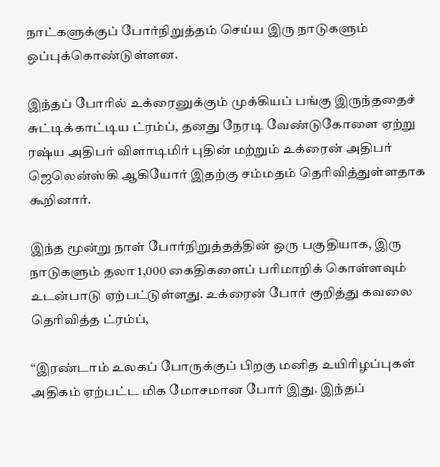நாட்களுக்குப் போர்நிறுத்தம் செய்ய இரு நாடுகளும் ஒப்புக்கொண்டுள்ளன.

இந்தப் போரில் உக்ரைனுக்கும் முக்கியப் பங்கு இருந்ததைச் சுட்டிக்காட்டிய ட்ரம்ப், தனது நேரடி வேண்டுகோளை ஏற்று ரஷ்ய அதிபர் விளாடிமிர் புதின் மற்றும் உக்ரைன் அதிபர் ஜெலென்ஸ்கி ஆகியோர் இதற்கு சம்மதம் தெரிவித்துள்ளதாக கூறினார்.

இந்த மூன்று நாள் போர்நிறுத்தத்தின் ஒரு பகுதியாக, இரு நாடுகளும் தலா 1,000 கைதிகளைப் பரிமாறிக் கொள்ளவும் உடன்பாடு ஏற்பட்டுள்ளது. உக்ரைன் போர் குறித்து கவலை தெரிவித்த ட்ரம்ப்,

“இரண்டாம் உலகப் போருக்குப் பிறகு மனித உயிரிழப்புகள் அதிகம் ஏற்பட்ட மிக மோசமான போர் இது. இந்தப்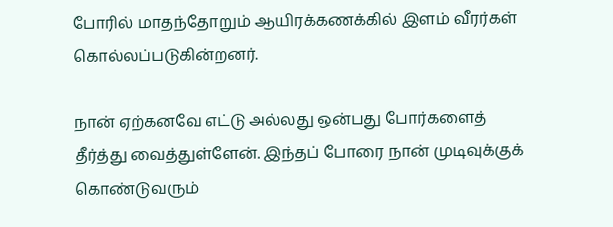போரில் மாதந்தோறும் ஆயிரக்கணக்கில் இளம் வீரர்கள் கொல்லப்படுகின்றனர்.

நான் ஏற்கனவே எட்டு அல்லது ஒன்பது போர்களைத் தீர்த்து வைத்துள்ளேன். இந்தப் போரை நான் முடிவுக்குக் கொண்டுவரும்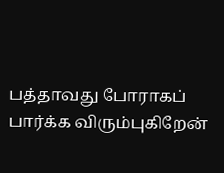பத்தாவது போராகப் பார்க்க விரும்புகிறேன்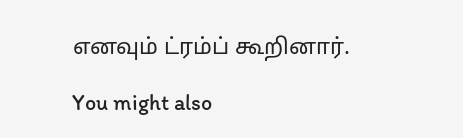எனவும் ட்ரம்ப் கூறினார்.

You might also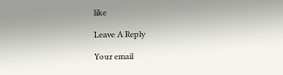like

Leave A Reply

Your email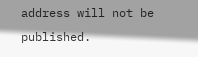address will not be published.